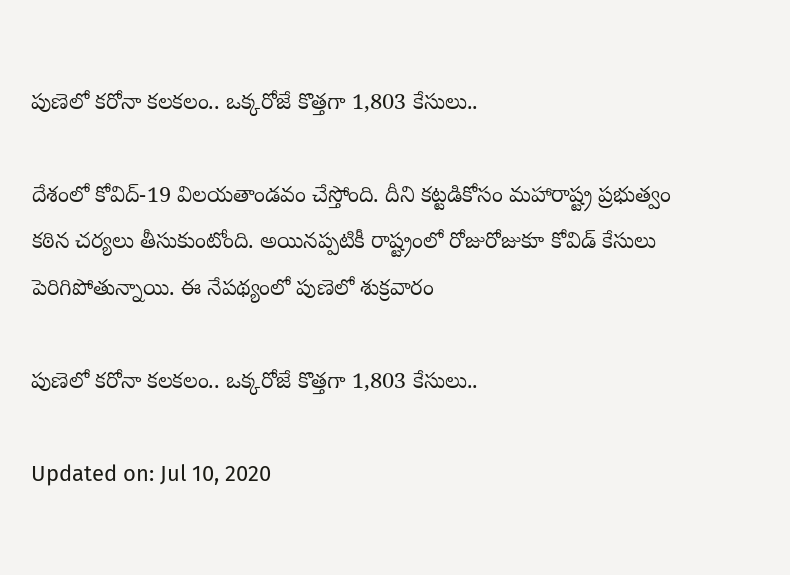పుణెలో కరోనా కలకలం.. ఒక్కరోజే కొత్తగా 1,803 కేసులు..

దేశంలో కోవిద్-19 విలయతాండవం చేస్తోంది. దీని కట్టడికోసం మహారాష్ట్ర ప్రభుత్వం కఠిన చర్యలు తీసుకుంటోంది. అయినప్పటికీ రాష్ట్రంలో రోజురోజుకూ కోవిడ్ కేసులు పెరిగిపోతున్నాయి. ఈ నేపథ్యంలో పుణెలో శుక్రవారం

పుణెలో కరోనా కలకలం.. ఒక్కరోజే కొత్తగా 1,803 కేసులు..

Updated on: Jul 10, 2020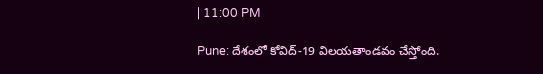| 11:00 PM

Pune: దేశంలో కోవిద్-19 విలయతాండవం చేస్తోంది.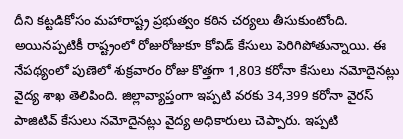దీని కట్టడికోసం మహారాష్ట్ర ప్రభుత్వం కఠిన చర్యలు తీసుకుంటోంది. అయినప్పటికీ రాష్ట్రంలో రోజురోజుకూ కోవిడ్ కేసులు పెరిగిపోతున్నాయి. ఈ నేపథ్యంలో పుణెలో శుక్రవారం రోజు కొత్తగా 1,803 కరోనా కేసులు నమోదైనట్లు వైద్య శాఖ తెలిపింది. జిల్లావ్యాప్తంగా ఇప్పటి వరకు 34,399 కరోనా వైరస్ పాజిటివ్ కేసులు నమోదైనట్లు వైద్య అధికారులు చెప్పారు. ఇప్పటి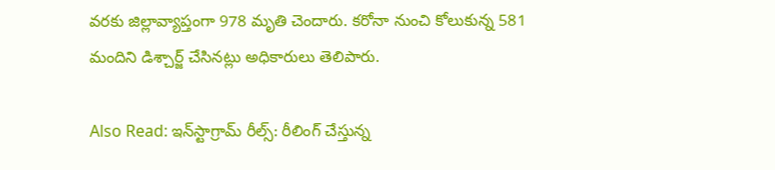వరకు జిల్లావ్యాప్తంగా 978 మృతి చెందారు. కరోనా నుంచి కోలుకున్న 581 మందిని డిశ్చార్జ్ చేసినట్లు అధికారులు తెలిపారు.

Also Read: ఇన్‌స్టాగ్రామ్ రీల్స్: రీలింగ్ చేస్తున్న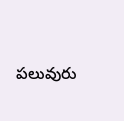పలువురు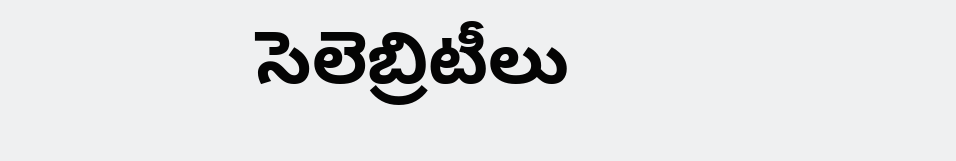సెలెబ్రిటీలు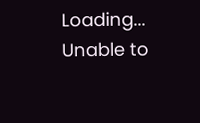Loading...
Unable to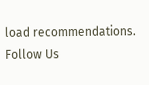load recommendations.
Follow Us